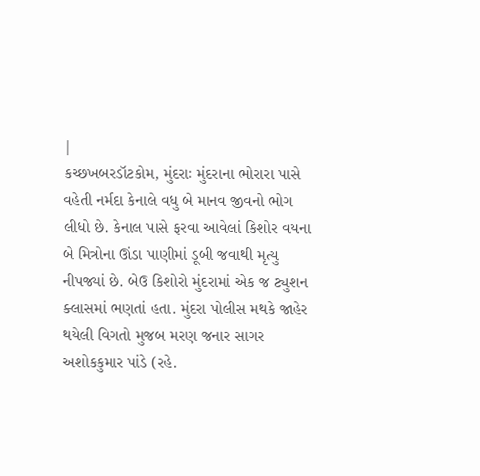|
કચ્છખબરડૉટકોમ, મુંદરાઃ મુંદરાના ભોરારા પાસે વહેતી નર્મદા કેનાલે વધુ બે માનવ જીવનો ભોગ લીધો છે. કેનાલ પાસે ફરવા આવેલાં કિશોર વયના બે મિત્રોના ઊંડા પાણીમાં ડૂબી જવાથી મૃત્યુ નીપજ્યાં છે. બેઉ કિશોરો મુંદરામાં એક જ ટ્યુશન ક્લાસમાં ભણતાં હતા. મુંદરા પોલીસ મથકે જાહેર થયેલી વિગતો મુજબ મરણ જનાર સાગર અશોકકુમાર પાંડે (રહે.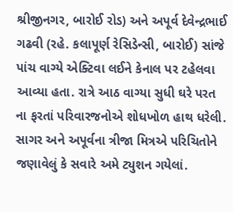શ્રીજીનગર, બારોઈ રોડ) અને અપૂર્વ દેવેન્દ્રભાઈ ગઢવી (રહે. કલાપૂર્ણ રેસિડેન્સી, બારોઈ) સાંજે પાંચ વાગ્યે એક્ટિવા લઈને કેનાલ પર ટહેલવા આવ્યા હતા. રાત્રે આઠ વાગ્યા સુધી ઘરે પરત ના ફરતાં પરિવારજનોએ શોધખોળ હાથ ધરેલી. સાગર અને અપૂર્વના ત્રીજા મિત્રએ પરિચિતોને જણાવેલું કે સવારે અમે ટ્યુશન ગયેલાં.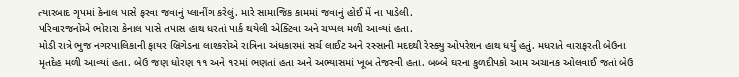ત્યારબાદ ગૃપમાં કેનાલ પાસે ફરવા જવાનું પ્લાનીંગ કરેલું. મારે સામાજિક કામમાં જવાનું હોઈ મેં ના પાડેલી.
પરિવારજનોએ ભોરારા કેનાલ પાસે તપાસ હાથ ધરતાં પાર્ક થયેલી એક્ટિવા અને ચપ્પલ મળી આવ્યાં હતા.
મોડી રાત્રે ભુજ નગરપાલિકાની ફાયર બ્રિગેડના લાશ્કરોએ રાત્રિના અંધકારમાં સર્ચ લાઈટ અને રસ્સાની મદદથી રેસ્ક્યુ ઓપરેશન હાથ ધર્યું હતું. મધરાતે વારાફરતી બેઉના મૃતદેહ મળી આવ્યાં હતા. બેઉ જણ ધોરણ ૧૧ અને ૧૨માં ભણતાં હતા અને અભ્યાસમાં ખૂબ તેજસ્વી હતા. બબ્બે ઘરના કુળદીપકો આમ અચાનક ઓલવાઈ જતાં બેઉ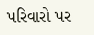પરિવારો પર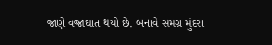જાણે વજ્રાઘાત થયો છે. બનાવે સમગ્ર મુંદરા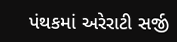પંથકમાં અરેરાટી સર્જી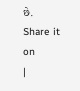છે.
Share it on
|